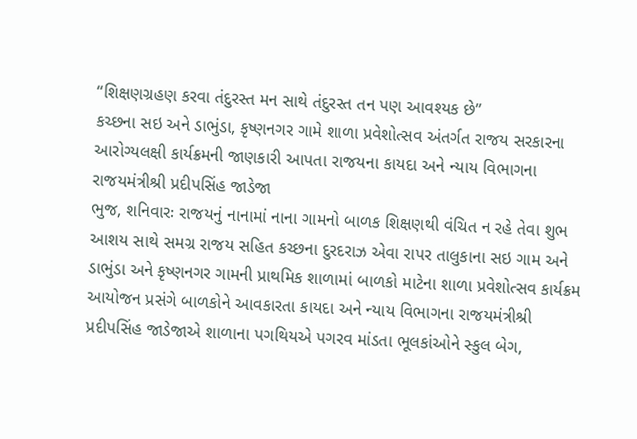‘‘શિક્ષણગ્રહણ કરવા તંદુરસ્ત મન સાથે તંદુરસ્ત તન પણ આવશ્યક છે’’
કચ્છના સઇ અને ડાભુંડા, કૃષ્ણનગર ગામે શાળા પ્રવેશોત્સવ અંતર્ગત રાજય સરકારના આરોગ્યલક્ષી કાર્યક્રમની જાણકારી આપતા રાજયના કાયદા અને ન્યાય વિભાગના રાજયમંત્રીશ્રી પ્રદીપસિંહ જાડેજા
ભુજ, શનિવારઃ રાજયનું નાનામાં નાના ગામનો બાળક શિક્ષણથી વંચિત ન રહે તેવા શુભ આશય સાથે સમગ્ર રાજય સહિત કચ્છના દુરદરાઝ એવા રાપર તાલુકાના સઇ ગામ અને ડાભુંડા અને કૃષ્ણનગર ગામની પ્રાથમિક શાળામાં બાળકો માટેના શાળા પ્રવેશોત્સવ કાર્યક્રમ આયોજન પ્રસંગે બાળકોને આવકારતા કાયદા અને ન્યાય વિભાગના રાજયમંત્રીશ્રી પ્રદીપસિંહ જાડેજાએ શાળાના પગથિયએ પગરવ માંડતા ભૂલકાંઓને સ્કુલ બેગ,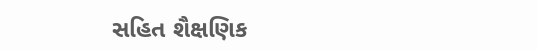સહિત શૈક્ષણિક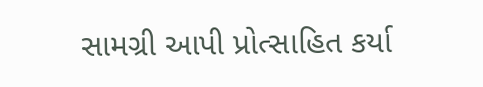સામગ્રી આપી પ્રોત્સાહિત કર્યા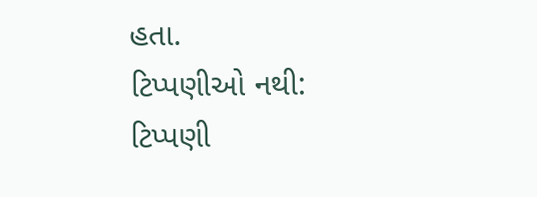હતા.
ટિપ્પણીઓ નથી:
ટિપ્પણી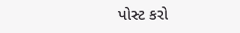પોસ્ટ કરો